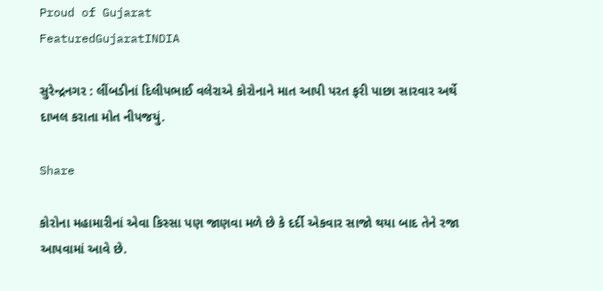Proud of Gujarat
FeaturedGujaratINDIA

સુરેન્દ્રનગર : લીંબડીનાં દિલીપભાઈ વલેરાએ કોરોનાને માત આપી પરત ફરી પાછા સારવાર અર્થે દાખલ કરાતા મોત નીપજયું.

Share

કોરોના મહામારીનાં એવા કિસ્સા પણ જાણવા મળે છે કે દર્દી એકવાર સાજો થયા બાદ તેને રજા આપવામાં આવે છે.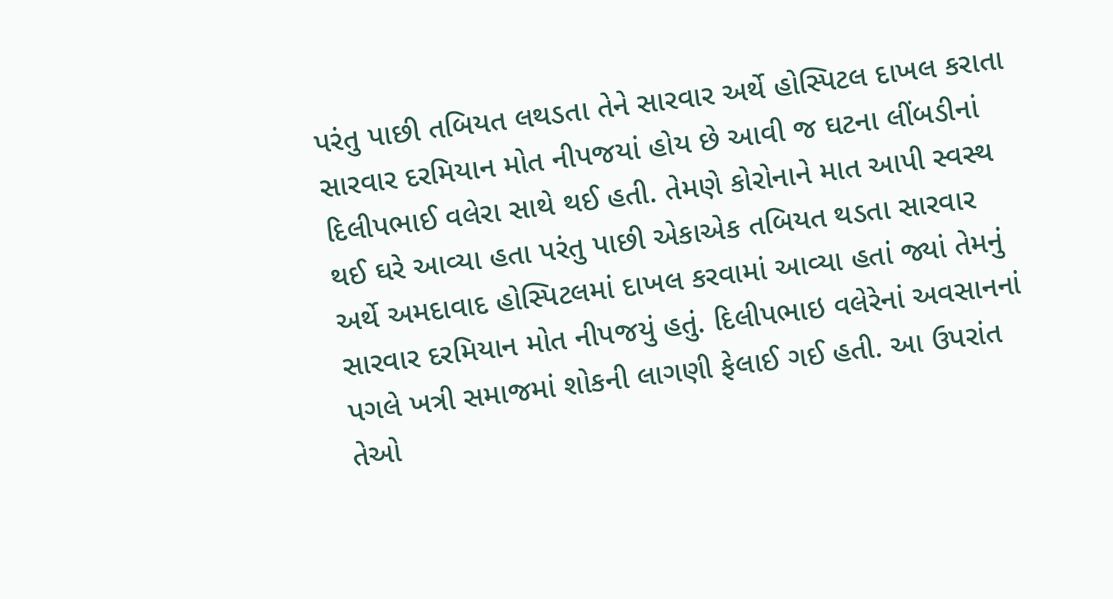પરંતુ પાછી તબિયત લથડતા તેને સારવાર અર્થે હોસ્પિટલ દાખલ કરાતા સારવાર દરમિયાન મોત નીપજયાં હોય છે આવી જ ઘટના લીંબડીનાં દિલીપભાઈ વલેરા સાથે થઈ હતી. તેમણે કોરોનાને માત આપી સ્વસ્થ થઈ ઘરે આવ્યા હતા પરંતુ પાછી એકાએક તબિયત થડતા સારવાર અર્થે અમદાવાદ હોસ્પિટલમાં દાખલ કરવામાં આવ્યા હતાં જ્યાં તેમનું સારવાર દરમિયાન મોત નીપજયું હતું. દિલીપભાઇ વલેરેનાં અવસાનનાં પગલે ખત્રી સમાજમાં શોકની લાગણી ફેલાઈ ગઈ હતી. આ ઉપરાંત તેઓ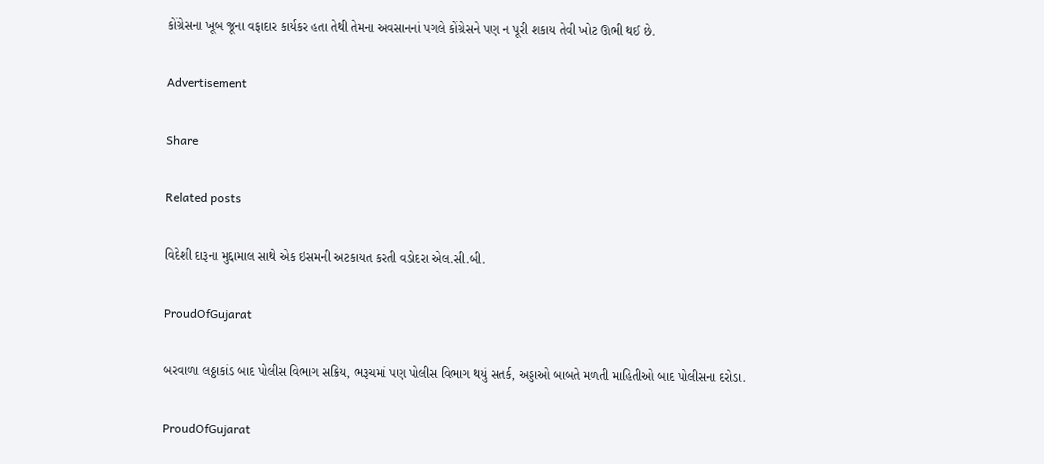કોંગ્રેસના ખૂબ જૂના વફાદાર કાર્યકર હતા તેથી તેમના અવસાનનાં પગલે કોંગ્રેસને પણ ન પૂરી શકાય તેવી ખોટ ઊભી થઈ છે.

Advertisement

Share

Related posts

વિદેશી દારૂના મુદ્દામાલ સાથે એક ઇસમની અટકાયત કરતી વડોદરા એલ.સી.બી.

ProudOfGujarat

બરવાળા લઠ્ઠાકાંડ બાદ પોલીસ વિભાગ સક્રિય, ભરૂચમાં પણ પોલીસ વિભાગ થયું સતર્ક, અડ્ડાઓ બાબતે મળતી માહિતીઓ બાદ પોલીસના દરોડા.

ProudOfGujarat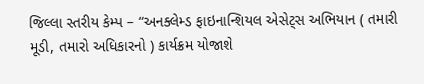જિલ્લા સ્તરીય કેમ્પ – “અનક્લેમ્ડ ફાઇનાન્શિયલ એસેટ્સ અભિયાન ( તમારી મૂડી, તમારો અધિકારનો ) કાર્યક્રમ યોજાશે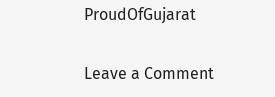ProudOfGujarat

Leave a Comment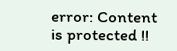error: Content is protected !!